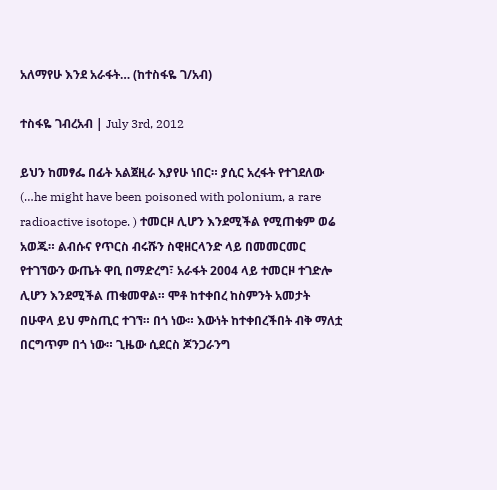አለማየሁ እንደ አራፋት… (ከተስፋዬ ገ/አብ)

ተስፋዬ ገብረአብ | July 3rd, 2012

ይህን ከመፃፌ በፊት አልጀዚራ እያየሁ ነበር። ያሲር አረፋት የተገደለው (…he might have been poisoned with polonium, a rare radioactive isotope. ) ተመርዞ ሊሆን እንደሚችል የሚጠቁም ወሬ አወጁ። ልብሱና የጥርስ ብሩሹን ስዊዘርላንድ ላይ በመመርመር የተገኘውን ውጤት ዋቢ በማድረግ፣ አራፋት 2004 ላይ ተመርዞ ተገድሎ ሊሆን እንደሚችል ጠቁመዋል። ሞቶ ከተቀበረ ከስምንት አመታት በሁዋላ ይህ ምስጢር ተገኘ። በጎ ነው። እውነት ከተቀበረችበት ብቅ ማለቷ በርግጥም በጎ ነው። ጊዜው ሲደርስ ጆንጋራንግ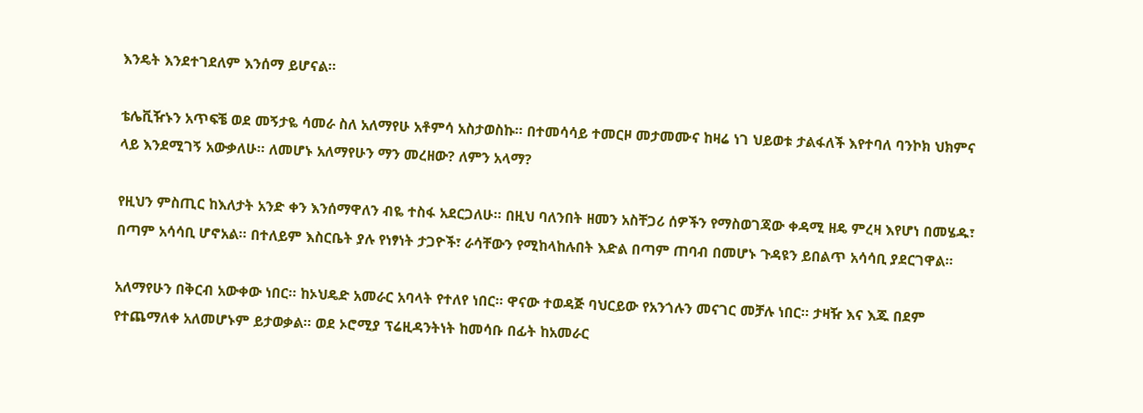እንዴት እንደተገደለም እንሰማ ይሆናል።

ቴሌቪዥኑን አጥፍቼ ወደ መኝታዬ ሳመራ ስለ አለማየሁ አቶምሳ አስታወስኩ። በተመሳሳይ ተመርዞ መታመሙና ከዛሬ ነገ ህይወቱ ታልፋለች እየተባለ ባንኮክ ህክምና ላይ እንደሚገኝ አውቃለሁ። ለመሆኑ አለማየሁን ማን መረዘው? ለምን አላማ?

የዚህን ምስጢር ከእለታት አንድ ቀን እንሰማዋለን ብዬ ተስፋ አደርጋለሁ። በዚህ ባለንበት ዘመን አስቸጋሪ ሰዎችን የማስወገጃው ቀዳሚ ዘዴ ምረዛ እየሆነ በመሄዱ፣ በጣም አሳሳቢ ሆኖአል። በተለይም እስርቤት ያሉ የነፃነት ታጋዮች፣ ራሳቸውን የሚከላከሉበት እድል በጣም ጠባብ በመሆኑ ጉዳዩን ይበልጥ አሳሳቢ ያደርገዋል።

አለማየሁን በቅርብ አውቀው ነበር። ከኦህዴድ አመራር አባላት የተለየ ነበር። ዋናው ተወዳጅ ባህርይው የአንጎሉን መናገር መቻሉ ነበር። ታዛዥ እና እጁ በደም የተጨማለቀ አለመሆኑም ይታወቃል። ወደ ኦሮሚያ ፕሬዚዳንትነት ከመሳቡ በፊት ከአመራር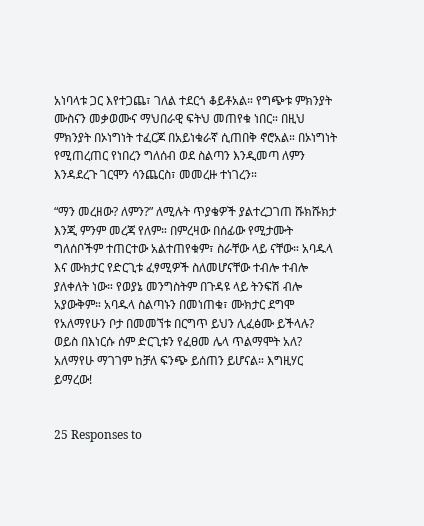አነባላቱ ጋር እየተጋጨ፣ ገለል ተደርጎ ቆይቶአል። የግጭቱ ምክንያት ሙስናን መቃወሙና ማህበራዊ ፍትህ መጠየቁ ነበር። በዚህ ምክንያት በኦነግነት ተፈርጆ በአይነቁራኛ ሲጠበቅ ኖሮአል። በኦነግነት የሚጠረጠር የነበረን ግለሰብ ወደ ስልጣን እንዲመጣ ለምን እንዳደረጉ ገርሞን ሳንጨርስ፣ መመረዙ ተነገረን።

“ማን መረዘው? ለምን?” ለሚሉት ጥያቄዎች ያልተረጋገጠ ሹክሹክታ እንጂ ምንም መረጃ የለም። በምረዛው በሰፊው የሚታሙት ግለሰቦችም ተጠርተው አልተጠየቁም፣ ስራቸው ላይ ናቸው። አባዱላ እና ሙክታር የድርጊቱ ፈፃሚዎች ስለመሆናቸው ተብሎ ተብሎ ያለቀለት ነው። የወያኔ መንግስትም በጉዳዩ ላይ ትንፍሽ ብሎ አያውቅም። አባዱላ ስልጣኑን በመነጠቁ፣ ሙክታር ደግሞ የአለማየሁን ቦታ በመመኘቱ በርግጥ ይህን ሊፈፅሙ ይችላሉ? ወይስ በእነርሱ ሰም ድርጊቱን የፈፀመ ሌላ ጥልማሞት አለ? አለማየሁ ማገገም ከቻለ ፍንጭ ይሰጠን ይሆናል። እግዚሃር ይማረው!


25 Responses to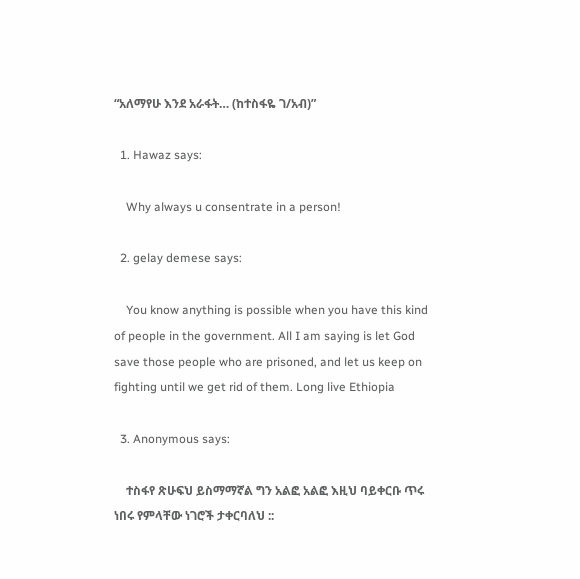“አለማየሁ እንደ አራፋት… (ከተስፋዬ ገ/አብ)”

  1. Hawaz says:

    Why always u consentrate in a person!

  2. gelay demese says:

    You know anything is possible when you have this kind of people in the government. All I am saying is let God save those people who are prisoned, and let us keep on fighting until we get rid of them. Long live Ethiopia

  3. Anonymous says:

    ተስፋየ ጽሁፍህ ይስማማኛል ግን አልፎ አልፎ እዚህ ባይቀርቡ ጥሩ ነበሩ የምላቸው ነገሮች ታቀርባለህ ::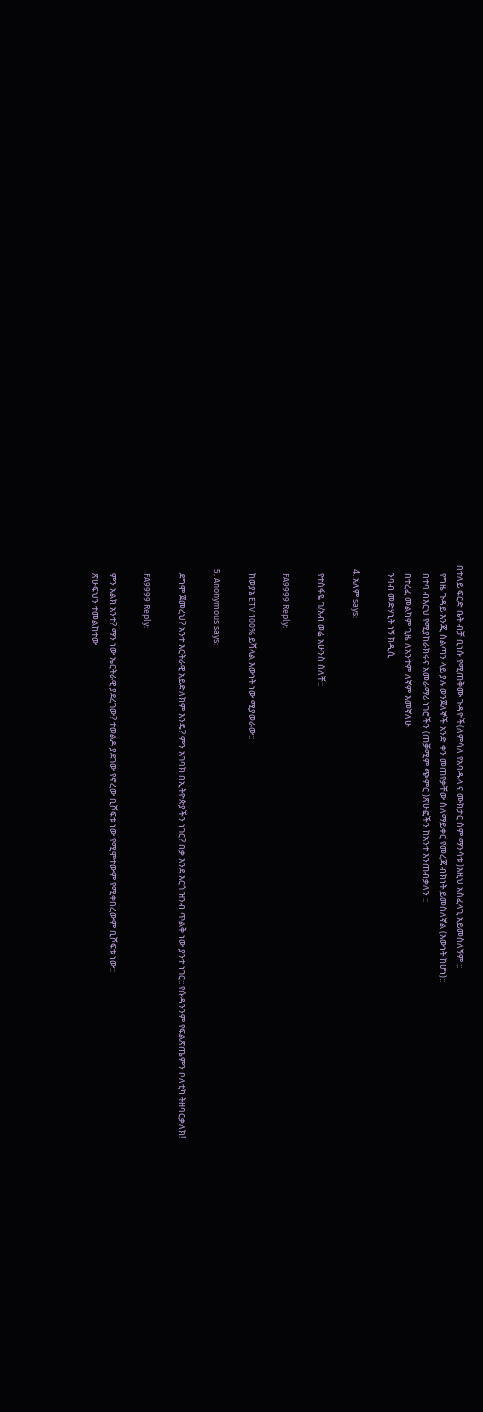በተለይ ፍርድ ቤት ብቻ ቢነሱ የሚጠቅሙ ጉዳዮች(ለምሳለ የአባዱላ ና ሙክታር ስም ማንሳቱ )እዚህ አስፈላጊ አይመስለኝም ::
    የግዜ ጉዳይ እንጂ ስልጣን ላይ ያሉ ወንጀለኞች አንድ ቀን መጠየቃቸው ስለማይቀር የመረጃ ብክነት ይመስለኛል (እውነት ከሆነ)::
    በተባ ብእርህ የሚያከራክሩና አመራማሪ ነገሮችን (ጠቓሚም ጭምር )ጽሁፎችን ከአንተ እንጠብቃለን ::
    በተረፈ መልካም ጊዜ ለአንተም ለኛም እመኛለሁ
    ንባብ መድሃኒት ነኝ ክዲሲ

  4. አለም says:

    የተስፋዬ ገ/አብ ወሬ አሁንስ ሰለቸ::

    FA9999 Reply:

    ከወያኔ ETV 100% ይሻላል እውነት ነው ሚያወራው::

  5. Anonymous says:

    ደግሞ ጀመረህ? አንተ እርትራዊ አይድለክም እንዴ? ምን አገባክ በኢትዮጵያችን ነገር? በቃ እንደ እርጎ ዝንብ ጥልቅ ነው ያንተ ነገር:: የሱዳንንም የፍልጽጤምን ቦለቲካ ትዘባርቃለክ!

    FA9999 Reply:

    ምን አልክ አንተ? ማን ነው ኤርትራዊ ያደረገው? ተወልዶ ያደገው የኖረው ቢሾፍቱ ነው የሚሞተውም የሚቀበረውም ቢሾፍቱ ነው::
    ጽሁፍህን ተመልከተው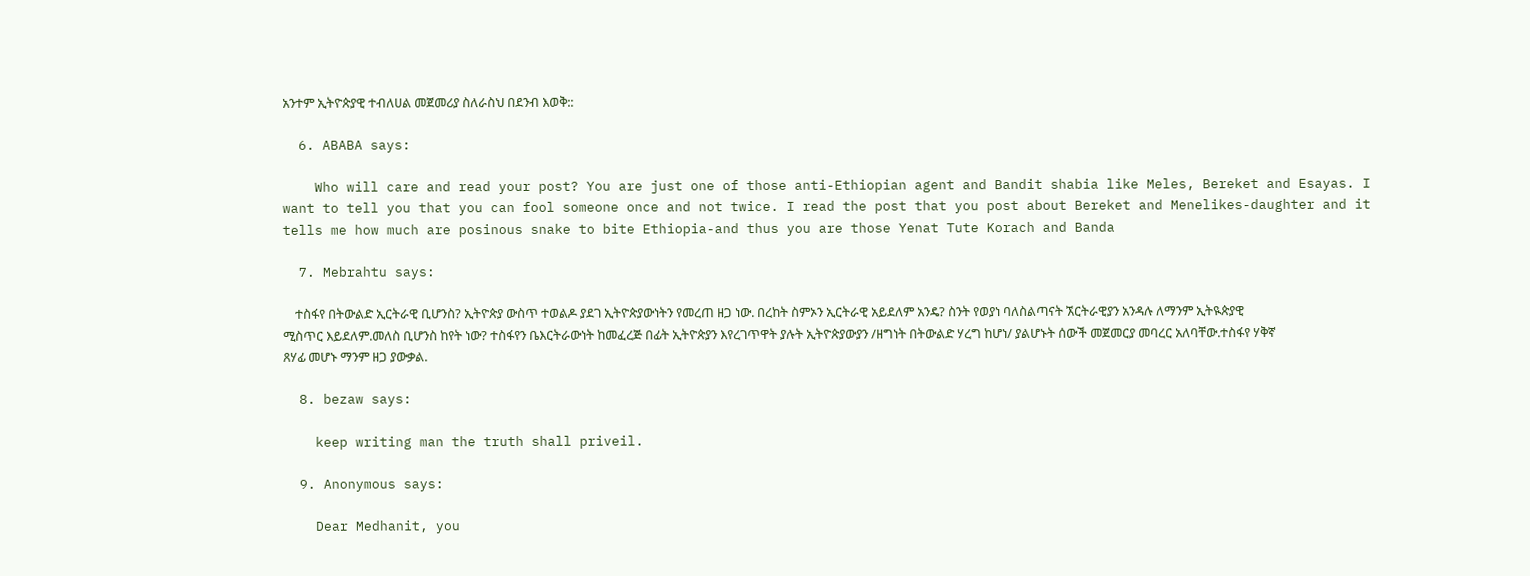አንተም ኢትዮጵያዊ ተብለሀል መጀመሪያ ስለራስህ በደንብ እወቅ::

  6. ABABA says:

    Who will care and read your post? You are just one of those anti-Ethiopian agent and Bandit shabia like Meles, Bereket and Esayas. I want to tell you that you can fool someone once and not twice. I read the post that you post about Bereket and Menelikes-daughter and it tells me how much are posinous snake to bite Ethiopia-and thus you are those Yenat Tute Korach and Banda

  7. Mebrahtu says:

    ተስፋየ በትውልድ ኢርትራዊ ቢሆንስ? ኢትዮጵያ ውስጥ ተወልዶ ያደገ ኢትዮጵያውነትን የመረጠ ዘጋ ነው. በረከት ስምኦን ኢርትራዊ አይደለም አንዴ? ስንት የወያነ ባለስልጣናት ኧርትራዊያን አንዳሉ ለማንም ኢትዪጵያዊ ሚስጥር እይደለም.መለስ ቢሆንስ ከየት ነው? ተስፋየን ቤእርትራውነት ከመፈረጅ በፊት ኢትዮጵያን እየረገጥዋት ያሉት ኢትዮጵያውያን /ዘግነት በትውልድ ሃረግ ከሆነ/ ያልሆኑት ሰውች መጀመርያ መባረር አለባቸው.ተስፋየ ሃቅኛ ጸሃፊ መሆኑ ማንም ዘጋ ያውቃል.

  8. bezaw says:

    keep writing man the truth shall priveil.

  9. Anonymous says:

    Dear Medhanit, you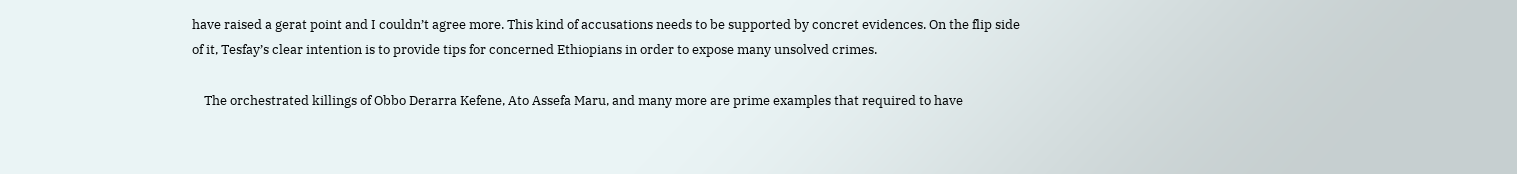have raised a gerat point and I couldn’t agree more. This kind of accusations needs to be supported by concret evidences. On the flip side of it, Tesfay’s clear intention is to provide tips for concerned Ethiopians in order to expose many unsolved crimes.

    The orchestrated killings of Obbo Derarra Kefene, Ato Assefa Maru, and many more are prime examples that required to have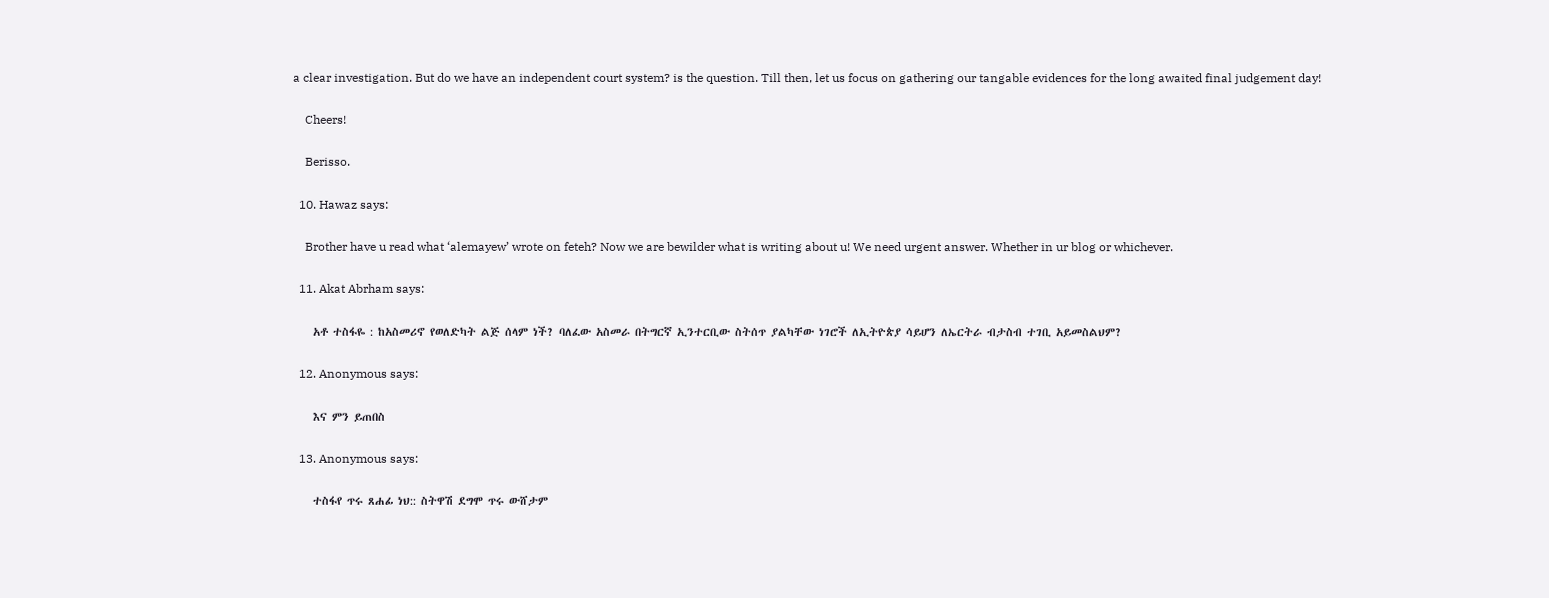a clear investigation. But do we have an independent court system? is the question. Till then, let us focus on gathering our tangable evidences for the long awaited final judgement day!

    Cheers!

    Berisso.

  10. Hawaz says:

    Brother have u read what ‘alemayew’ wrote on feteh? Now we are bewilder what is writing about u! We need urgent answer. Whether in ur blog or whichever.

  11. Akat Abrham says:

    አቶ ተስፋዬ : ከአስመሪኖ የወለድካት ልጅ ሰላም ነች? ባለፈው አስመራ በትግርኛ ኢንተርቢው ስትሰጥ ያልካቸው ነገሮች ለኢትዮጵያ ሳይሆን ለኤርትራ ብታስብ ተገቢ አይመስልህም?

  12. Anonymous says:

    እና ምን ይጠበስ

  13. Anonymous says:

    ተስፋየ ጥሩ ጸሐፊ ነህ:: ስትዋሽ ደግሞ ጥሩ ውሸታም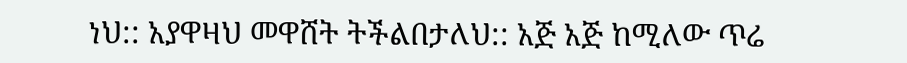ነህ:: አያዋዛህ መዋሸት ትችልበታለህ:: አጅ አጅ ከሚለው ጥሬ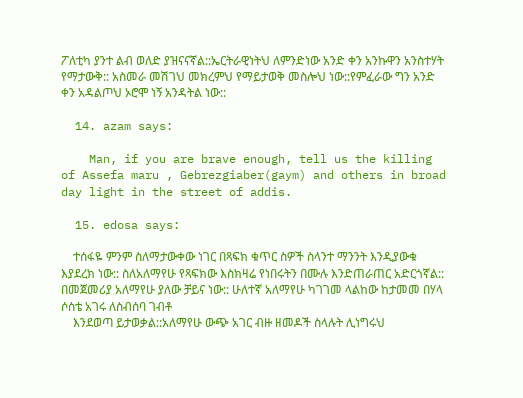ፖለቲካ ያንተ ልብ ወለድ ያዝናናኛል::ኤርትራዊነትህ ለምንድነው አንድ ቀን አንኩዋን አንስተሃት የማታውቅ:: አስመራ መሽገህ መክረምህ የማይታወቅ መስሎህ ነው::የምፈራው ግን አንድ ቀን አዳልጦህ ኦሮሞ ነኝ አንዳትል ነው::

  14. azam says:

    Man, if you are brave enough, tell us the killing of Assefa maru , Gebrezgiaber(gaym) and others in broad day light in the street of addis.

  15. edosa says:

    ተሰፋዬ ምንም ስለማታውቀው ነገር በጻፍክ ቁጥር ስዎች ስላንተ ማንንት እንዲያውቁ እያደረክ ነው:: ስለአለማየሁ የጻፍክው እስክዛሬ የነበሩትን በሙሉ እንድጠራጠር አድርጎኛል:: በመጀመሪያ አለማየሁ ያለው ቻይና ነው:: ሁለተኛ አለማየሁ ካገገመ ላልከው ከታመመ በሃላ ሶስቴ አገሩ ለስብሰባ ገብቶ
    እንደወጣ ይታወቃል::አለማየሁ ውጭ አገር ብዙ ዘመዶች ስላሉት ሊነግሩህ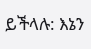ይችላሉ: እኔን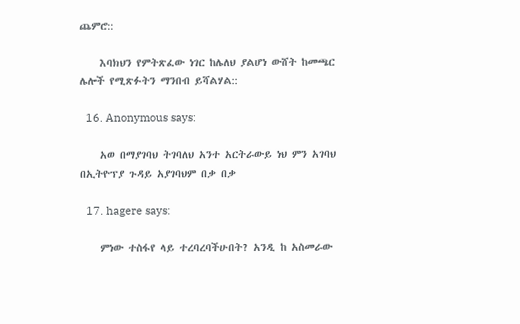ጨምሮ::

    እባክህን የምትጽፈው ነገር ከሌለህ ያልሆነ ውሸት ከመጫር ሌሎች የሚጽፉትን ማንበብ ይሻልሃል::

  16. Anonymous says:

    አወ በማያገባህ ትገባለህ አንተ አርትራውይ ነህ ምን አገባህ በኢትዮፕያ ጉዳይ አያገባህም በቃ በቃ

  17. hagere says:

    ምነው ተስፋየ ላይ ተረባረባችሁበት? አንዲ ከ አስመራው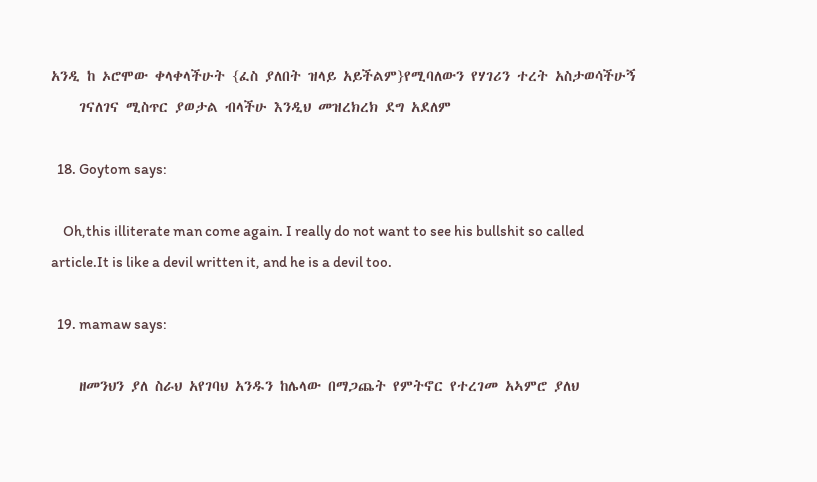አንዲ ከ ኦሮሞው ቀላቀላችሁት {ፈስ ያለበት ዝላይ አይችልም}የሚባለውን የሃገሪን ተረት አስታወሳችሁኝ
    ገናለገና ሚስጥር ያወታል ብላችሁ እንዲህ መዝረክረክ ደግ አደለም

  18. Goytom says:

    Oh,this illiterate man come again. I really do not want to see his bullshit so called article.It is like a devil written it, and he is a devil too.

  19. mamaw says:

    ዘመንህን ያለ ስራህ አየገባህ አንዱን ከሌላው በማጋጨት የምትኖር የተረገመ አኣምሮ ያለህ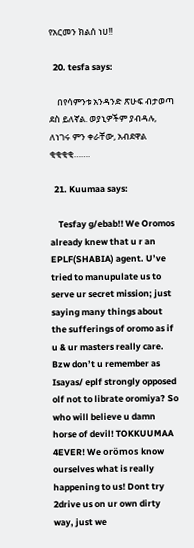የአርመን ክልሰ ነሀ!!

  20. tesfa says:

    በየሳምንቱ አንዳንድ ጽሁፍ ብታወጣ ደስ ይለኛል. ወያኒዎችም ያብዳሉ, ለነገሩ ምን ቀራቸው, አብደዋል ቂቂቂቂ…….

  21. Kuumaa says:

    Tesfay g/ebab!! We Oromos already knew that u r an EPLF(SHABIA) agent. U’ve tried to manupulate us to serve ur secret mission; just saying many things about the sufferings of oromo as if u & ur masters really care. Bzw don’t u remember as Isayas/ eplf strongly opposed olf not to librate oromiya? So who will believe u damn horse of devil! TOKKUUMAA 4EVER! We orömos know ourselves what is really happening to us! Dont try 2drive us on ur own dirty way, just we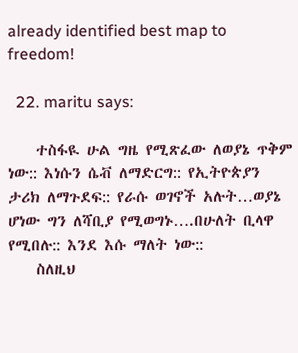already identified best map to freedom!

  22. maritu says:

    ተስፋዪ ሁል ግዜ የሚጽፈው ለወያኔ ጥቅም ነው:: እነሱን ሴቭ ለማድርግ:: የኢትዮጵያን ታሪክ ለማጉደፍ:: የራሱ ወገኖች አሉት…ወያኔ ሆነው ግን ለሻቢያ የሚወግኑ….በሁለት ቢላዋ የሚበሉ:: እንደ እሱ ማለት ነው::
    ስለዚህ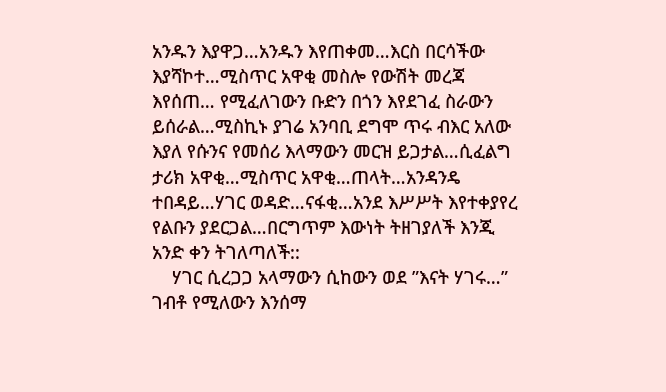አንዱን እያዋጋ…አንዱን እየጠቀመ…እርስ በርሳችው እያሻኮተ…ሚስጥር አዋቂ መስሎ የውሽት መረጃ እየሰጠ… የሚፈለገውን ቡድን በጎን እየደገፈ ስራውን ይሰራል…ሚስኪኑ ያገሬ አንባቢ ደግሞ ጥሩ ብእር አለው እያለ የሱንና የመሰሪ እላማውን መርዝ ይጋታል…ሲፈልግ ታሪክ አዋቂ…ሚስጥር አዋቂ…ጠላት…አንዳንዴ ተበዳይ…ሃገር ወዳድ…ናፋቂ…አንደ እሥሥት እየተቀያየረ የልቡን ያደርጋል…በርግጥም እውነት ትዘገያለች እንጂ አንድ ቀን ትገለጣለች::
    ሃገር ሲረጋጋ አላማውን ሲከውን ወደ ”እናት ሃገሩ…” ገብቶ የሚለውን እንሰማ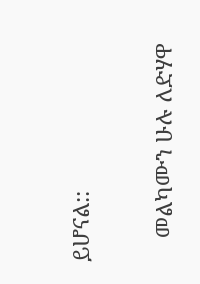ይሆናል::

    መልካሙን ሁሉ ለድሃዋ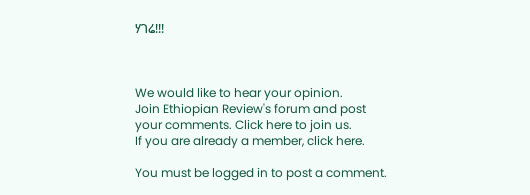ሃገሬ!!!



We would like to hear your opinion.
Join Ethiopian Review's forum and post
your comments. Click here to join us.
If you are already a member, click here.

You must be logged in to post a comment.